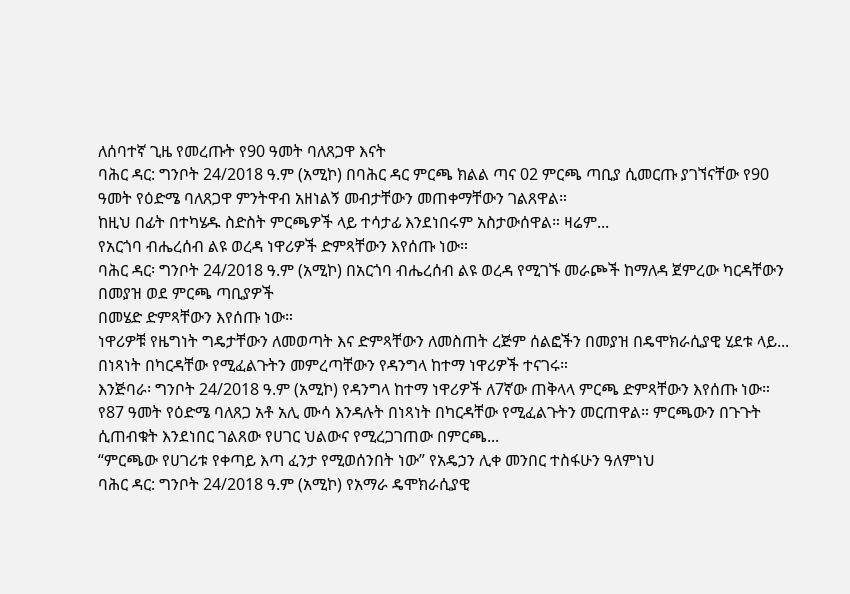ለሰባተኛ ጊዜ የመረጡት የ90 ዓመት ባለጸጋዋ እናት
ባሕር ዳር: ግንቦት 24/2018 ዓ.ም (አሚኮ) በባሕር ዳር ምርጫ ክልል ጣና 02 ምርጫ ጣቢያ ሲመርጡ ያገኘናቸው የ90 ዓመት የዕድሜ ባለጸጋዋ ምንትዋብ አዘነልኝ መብታቸውን መጠቀማቸውን ገልጸዋል።
ከዚህ በፊት በተካሄዱ ስድስት ምርጫዎች ላይ ተሳታፊ እንደነበሩም አስታውሰዋል። ዛሬም...
የአርጎባ ብሔረሰብ ልዩ ወረዳ ነዋሪዎች ድምጻቸውን እየሰጡ ነው።
ባሕር ዳር፡ ግንቦት 24/2018 ዓ.ም (አሚኮ) በአርጎባ ብሔረሰብ ልዩ ወረዳ የሚገኙ መራጮች ከማለዳ ጀምረው ካርዳቸውን በመያዝ ወደ ምርጫ ጣቢያዎች
በመሄድ ድምጻቸውን እየሰጡ ነው።
ነዋሪዎቹ የዜግነት ግዴታቸውን ለመወጣት እና ድምጻቸውን ለመስጠት ረጅም ሰልፎችን በመያዝ በዴሞክራሲያዊ ሂደቱ ላይ...
በነጻነት በካርዳቸው የሚፈልጉትን መምረጣቸውን የዳንግላ ከተማ ነዋሪዎች ተናገሩ።
እንጅባራ፡ ግንቦት 24/2018 ዓ.ም (አሚኮ) የዳንግላ ከተማ ነዋሪዎች ለ7ኛው ጠቅላላ ምርጫ ድምጻቸውን እየሰጡ ነው።
የ87 ዓመት የዕድሜ ባለጸጋ አቶ አሊ ሙሳ እንዳሉት በነጻነት በካርዳቸው የሚፈልጉትን መርጠዋል። ምርጫውን በጉጉት ሲጠብቁት እንደነበር ገልጸው የሀገር ህልውና የሚረጋገጠው በምርጫ...
“ምርጫው የሀገሪቱ የቀጣይ እጣ ፈንታ የሚወሰንበት ነው” የአዴኃን ሊቀ መንበር ተስፋሁን ዓለምነህ
ባሕር ዳር: ግንቦት 24/2018 ዓ.ም (አሚኮ) የአማራ ዴሞክራሲያዊ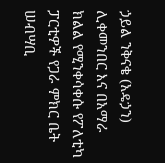ኃይል ንቅናቄ (አዴኃን) ሊቀመንበር እና በአማራ ክልል የሚንቀሳቀሱ የፖለቲካ ፓርቲዎች የጋራ ምክር ቤት ሠብሣቢ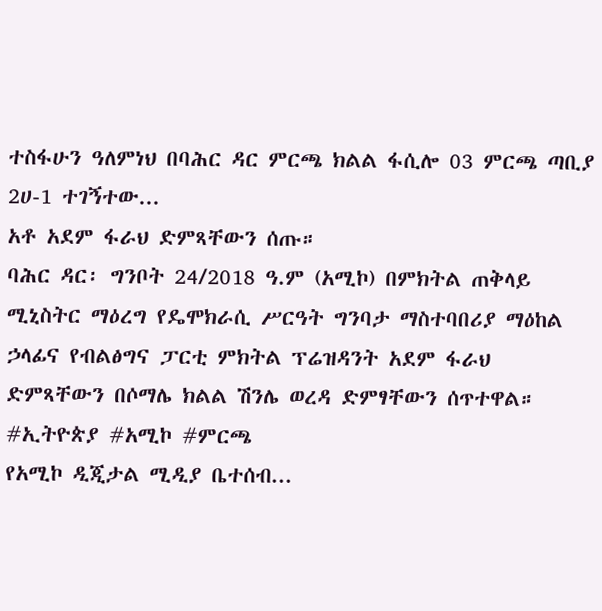ተስፋሁን ዓለምነህ በባሕር ዳር ምርጫ ክልል ፋሲሎ 03 ምርጫ ጣቢያ 2ሀ-1 ተገኝተው...
አቶ አደም ፋራህ ድምጻቸውን ሰጡ።
ባሕር ዳር፡ ግንቦት 24/2018 ዓ.ም (አሚኮ) በምክትል ጠቅላይ ሚኒስትር ማዕረግ የዴሞክራሲ ሥርዓት ግንባታ ማስተባበሪያ ማዕከል ኃላፊና የብልፅግና ፓርቲ ምክትል ፕሬዝዳንት አደም ፋራህ ድምጻቸውን በሶማሌ ክልል ሽንሌ ወረዳ ድምፃቸውን ሰጥተዋል።
#ኢትዮጵያ #አሚኮ #ምርጫ
የአሚኮ ዲጂታል ሚዲያ ቤተሰብ...